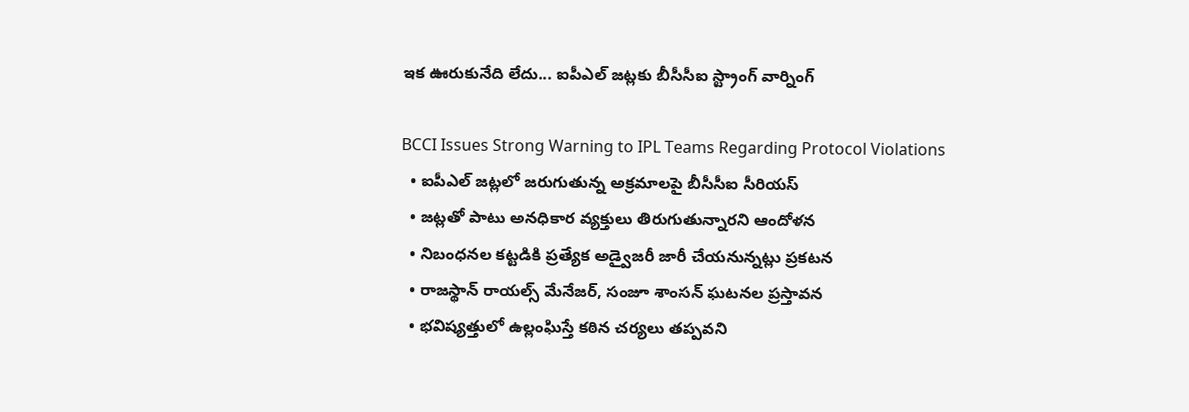ఇక ఊరుకునేది లేదు... ఐపీఎల్ జట్లకు బీసీసీఐ స్ట్రాంగ్ వార్నింగ్

BCCI Issues Strong Warning to IPL Teams Regarding Protocol Violations
  • ఐపీఎల్ జట్లలో జరుగుతున్న అక్రమాలపై బీసీసీఐ సీరియస్
  • జట్లతో పాటు అనధికార వ్యక్తులు తిరుగుతున్నారని ఆందోళన
  • నిబంధనల కట్టడికి ప్రత్యేక అడ్వైజరీ జారీ చేయనున్నట్లు ప్రకటన
  • రాజస్థాన్ రాయల్స్ మేనేజర్, సంజూ శాంసన్ ఘటనల ప్రస్తావన
  • భవిష్యత్తులో ఉల్లంఘిస్తే కఠిన చర్యలు తప్పవని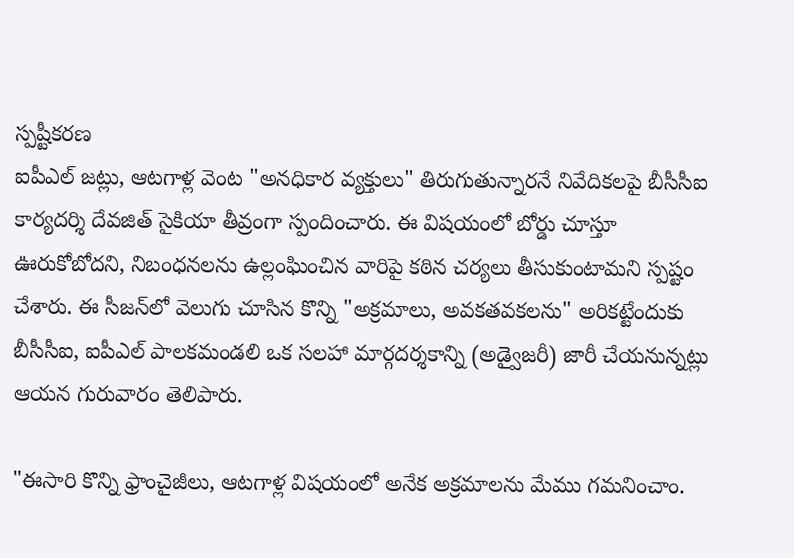స్పష్టీకరణ
ఐపీఎల్ జట్లు, ఆటగాళ్ల వెంట "అనధికార వ్యక్తులు" తిరుగుతున్నారనే నివేదికలపై బీసీసీఐ కార్యదర్శి దేవజిత్ సైకియా తీవ్రంగా స్పందించారు. ఈ విషయంలో బోర్డు చూస్తూ ఊరుకోబోదని, నిబంధనలను ఉల్లంఘించిన వారిపై కఠిన చర్యలు తీసుకుంటామని స్పష్టం చేశారు. ఈ సీజన్‌లో వెలుగు చూసిన కొన్ని "అక్రమాలు, అవకతవకలను" అరికట్టేందుకు బీసీసీఐ, ఐపీఎల్ పాలకమండలి ఒక సలహా మార్గదర్శకాన్ని (అడ్వైజరీ) జారీ చేయనున్నట్లు ఆయన గురువారం తెలిపారు.

"ఈసారి కొన్ని ఫ్రాంచైజీలు, ఆటగాళ్ల విషయంలో అనేక అక్రమాలను మేము గమనించాం.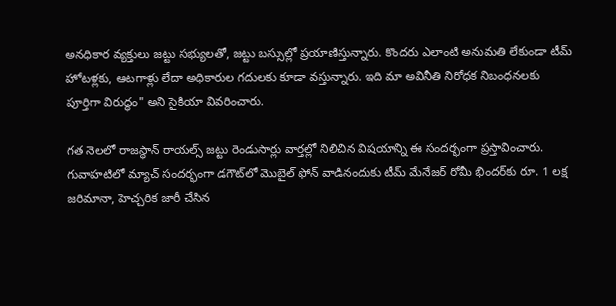అనధికార వ్యక్తులు జట్టు సభ్యులతో, జట్టు బస్సుల్లో ప్రయాణిస్తున్నారు. కొందరు ఎలాంటి అనుమతి లేకుండా టీమ్ హోటళ్లకు, ఆటగాళ్లు లేదా అధికారుల గదులకు కూడా వస్తున్నారు. ఇది మా అవినీతి నిరోధక నిబంధనలకు పూర్తిగా విరుద్ధం" అని సైకియా వివరించారు.

గత నెలలో రాజస్థాన్ రాయల్స్ జట్టు రెండుసార్లు వార్తల్లో నిలిచిన విషయాన్ని ఈ సందర్భంగా ప్రస్తావించారు. గువాహటిలో మ్యాచ్ సందర్భంగా డగౌట్‌లో మొబైల్ ఫోన్ వాడినందుకు టీమ్ మేనేజర్ రోమీ భిందర్‌కు రూ. 1 లక్ష జరిమానా, హెచ్చరిక జారీ చేసిన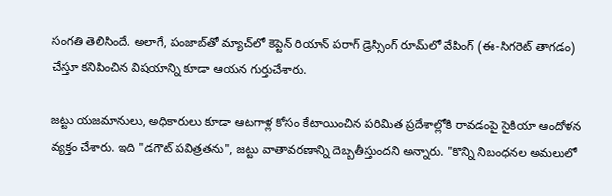సంగతి తెలిసిందే. అలాగే, పంజాబ్‌తో మ్యాచ్‌లో కెప్టెన్ రియాన్ పరాగ్ డ్రెస్సింగ్ రూమ్‌లో వేపింగ్ (ఈ-సిగరెట్ తాగడం) చేస్తూ కనిపించిన విషయాన్ని కూడా ఆయన గుర్తుచేశారు.

జట్టు యజమానులు, అధికారులు కూడా ఆటగాళ్ల కోసం కేటాయించిన పరిమిత ప్రదేశాల్లోకి రావడంపై సైకియా ఆందోళన వ్యక్తం చేశారు. ఇది "డగౌట్ పవిత్రతను", జట్టు వాతావరణాన్ని దెబ్బతీస్తుందని అన్నారు. "కొన్ని నిబంధనల అమలులో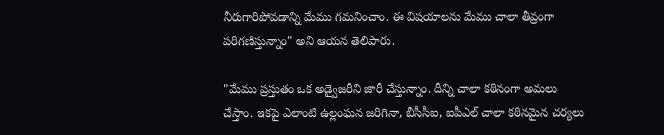నీరుగారిపోవడాన్ని మేము గమనించాం. ఈ విషయాలను మేము చాలా తీవ్రంగా పరిగణిస్తున్నాం" అని ఆయన తెలిపారు.

"మేము ప్రస్తుతం ఒక అడ్వైజరీని జారీ చేస్తున్నాం. దీన్ని చాలా కఠినంగా అమలు చేస్తాం. ఇకపై ఎలాంటి ఉల్లంఘన జరిగినా, బీసీసీఐ, ఐపీఎల్ చాలా కఠినమైన చర్యలు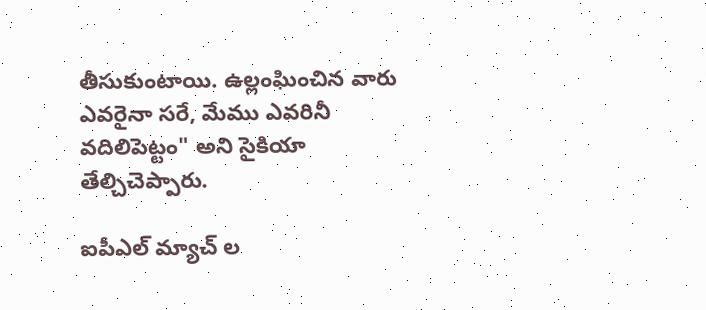తీసుకుంటాయి. ఉల్లంఘించిన వారు ఎవరైనా సరే, మేము ఎవరినీ వదిలిపెట్టం" అని సైకియా తేల్చిచెప్పారు.

ఐపీఎల్ మ్యాచ్ ల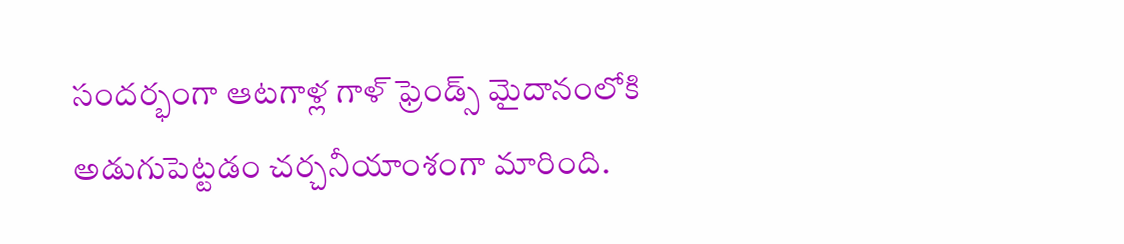సందర్భంగా ఆటగాళ్ల గాళ్ ఫ్రెండ్స్ మైదానంలోకి అడుగుపెట్టడం చర్చనీయాంశంగా మారింది.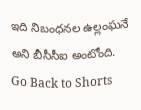ఇది నిబంధనల ఉల్లంఘనే అని బీసీసీఐ అంటోంది.
Go Back to Shorts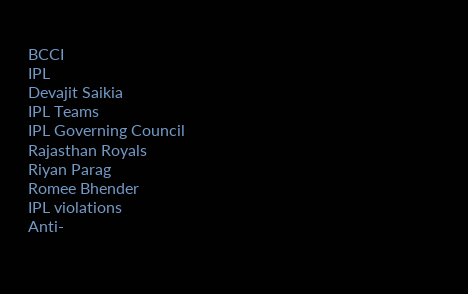BCCI
IPL
Devajit Saikia
IPL Teams
IPL Governing Council
Rajasthan Royals
Riyan Parag
Romee Bhender
IPL violations
Anti-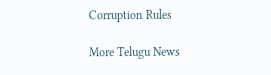Corruption Rules

More Telugu News